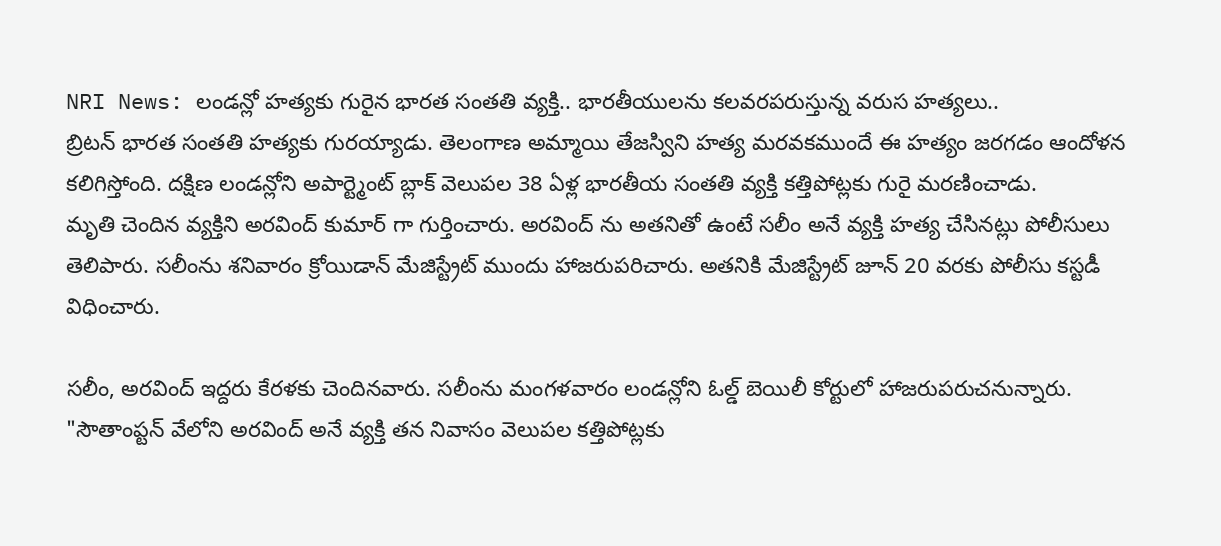NRI News: లండన్లో హత్యకు గురైన భారత సంతతి వ్యక్తి.. భారతీయులను కలవరపరుస్తున్న వరుస హత్యలు..
బ్రిటన్ భారత సంతతి హత్యకు గురయ్యాడు. తెలంగాణ అమ్మాయి తేజస్విని హత్య మరవకముందే ఈ హత్యం జరగడం ఆందోళన కలిగిస్తోంది. దక్షిణ లండన్లోని అపార్ట్మెంట్ బ్లాక్ వెలుపల 38 ఏళ్ల భారతీయ సంతతి వ్యక్తి కత్తిపోట్లకు గురై మరణించాడు.
మృతి చెందిన వ్యక్తిని అరవింద్ కుమార్ గా గుర్తించారు. అరవింద్ ను అతనితో ఉంటే సలీం అనే వ్యక్తి హత్య చేసినట్లు పోలీసులు తెలిపారు. సలీంను శనివారం క్రోయిడాన్ మేజిస్ట్రేట్ ముందు హాజరుపరిచారు. అతనికి మేజిస్ట్రేట్ జూన్ 20 వరకు పోలీసు కస్టడీ విధించారు.

సలీం, అరవింద్ ఇద్దరు కేరళకు చెందినవారు. సలీంను మంగళవారం లండన్లోని ఓల్డ్ బెయిలీ కోర్టులో హాజరుపరుచనున్నారు. "సౌతాంప్టన్ వేలోని అరవింద్ అనే వ్యక్తి తన నివాసం వెలుపల కత్తిపోట్లకు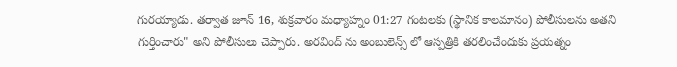గురయ్యాడు. తర్వాత జూన్ 16, శుక్రవారం మధ్యాహ్నం 01:27 గంటలకు (స్థానిక కాలమానం) పోలీసులను అతని గుర్తించారు" అని పోలీసులు చెప్పారు. అరవింద్ ను అంబులెన్స్ లో ఆస్పత్రికి తరలించేందుకు ప్రయత్నం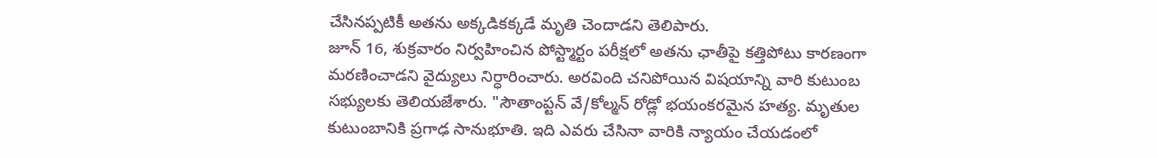చేసినప్పటికీ అతను అక్కడికక్కడే మృతి చెందాడని తెలిపారు.
జూన్ 16, శుక్రవారం నిర్వహించిన పోస్ట్మార్టం పరీక్షలో అతను ఛాతీపై కత్తిపోటు కారణంగా మరణించాడని వైద్యులు నిర్ధారించారు. అరవింది చనిపోయిన విషయాన్ని వారి కుటుంబ సభ్యులకు తెలియజేశారు. "సౌతాంప్టన్ వే/కోల్మన్ రోడ్లో భయంకరమైన హత్య. మృతుల కుటుంబానికి ప్రగాఢ సానుభూతి. ఇది ఎవరు చేసినా వారికి న్యాయం చేయడంలో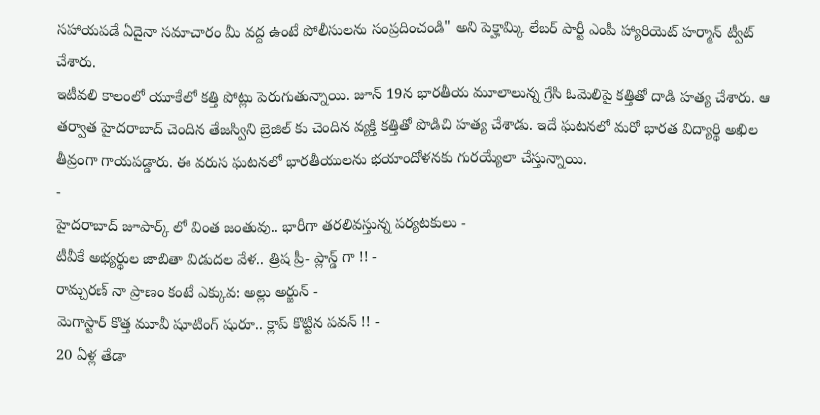సహాయపడే ఏదైనా సమాచారం మీ వద్ద ఉంటే పోలీసులను సంప్రదించండి" అని పెక్హామ్కి లేబర్ పార్టీ ఎంపీ హ్యారియెట్ హర్మాన్ ట్వీట్ చేశారు.
ఇటీవలి కాలంలో యూకేలో కత్తి పోట్లు పెరుగుతున్నాయి. జూన్ 19న భారతీయ మూలాలున్న గ్రేసి ఓమెలిపై కత్తితో దాడి హత్య చేశారు. ఆ తర్వాత హైదరాబాద్ చెందిన తేజస్విని బ్రెజిల్ కు చెందిన వ్యక్తి కత్తితో పొడిచి హత్య చేశాడు. ఇదే ఘటనలో మరో భారత విద్యార్థి అఖిల తీవ్రంగా గాయపడ్డారు. ఈ వరుస ఘటనలో భారతీయులను భయాందోళనకు గురయ్యేలా చేస్తున్నాయి.
-
హైదరాబాద్ జూపార్క్ లో వింత జంతువు.. భారీగా తరలివస్తున్న పర్యటకులు -
టీవీకే అభ్యర్థుల జాబితా విడుదల వేళ.. త్రిష ప్రీ- ప్లాన్డ్ గా !! -
రామ్చరణ్ నా ప్రాణం కంటే ఎక్కువ: అల్లు అర్జున్ -
మెగాస్టార్ కొత్త మూవీ షూటింగ్ షురూ.. క్లాప్ కొట్టిన పవన్ !! -
20 ఏళ్ల తేడా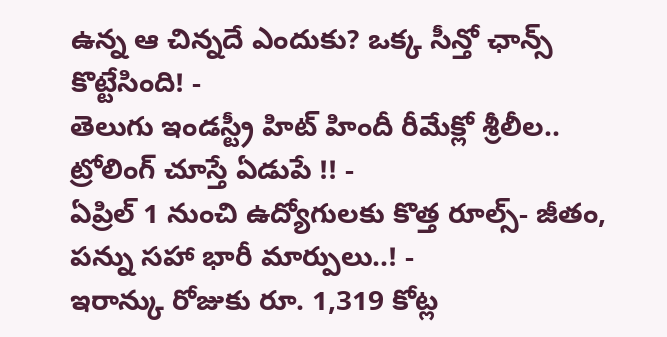ఉన్న ఆ చిన్నదే ఎందుకు? ఒక్క సీన్తో ఛాన్స్ కొట్టేసింది! -
తెలుగు ఇండస్ట్రీ హిట్ హిందీ రీమేక్లో శ్రీలీల.. ట్రోలింగ్ చూస్తే ఏడుపే !! -
ఏప్రిల్ 1 నుంచి ఉద్యోగులకు కొత్త రూల్స్- జీతం, పన్ను సహా భారీ మార్పులు..! -
ఇరాన్కు రోజుకు రూ. 1,319 కోట్ల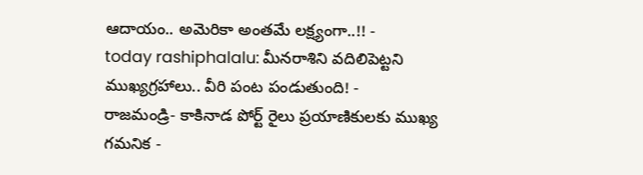ఆదాయం.. అమెరికా అంతమే లక్ష్యంగా..!! -
today rashiphalalu: మీనరాశిని వదిలిపెట్టని ముఖ్యగ్రహాలు.. వీరి పంట పండుతుంది! -
రాజమండ్రి- కాకినాడ పోర్ట్ రైలు ప్రయాణికులకు ముఖ్య గమనిక -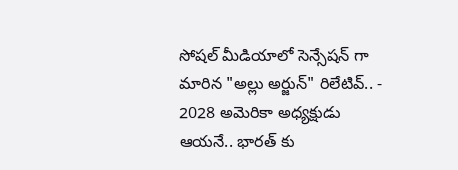సోషల్ మీడియాలో సెన్సేషన్ గా మారిన "అల్లు అర్జున్" రిలేటివ్.. -
2028 అమెరికా అధ్యక్షుడు ఆయనే.. భారత్ కు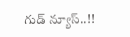గుడ్ న్యూస్..!!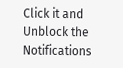Click it and Unblock the Notifications